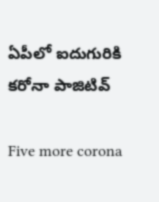ఏపీలో ఐదుగురికి కరోనా పాజిటివ్

Five more corona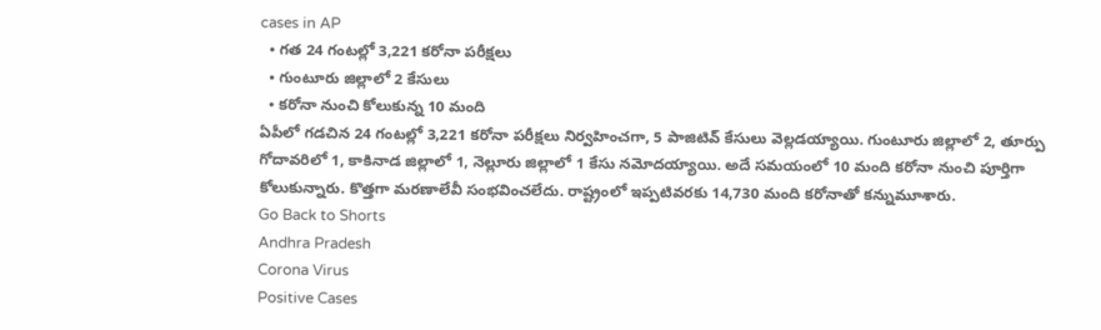cases in AP
  • గత 24 గంటల్లో 3,221 కరోనా పరీక్షలు
  • గుంటూరు జిల్లాలో 2 కేసులు
  • కరోనా నుంచి కోలుకున్న 10 మంది
ఏపీలో గడచిన 24 గంటల్లో 3,221 కరోనా పరీక్షలు నిర్వహించగా, 5 పాజిటివ్ కేసులు వెల్లడయ్యాయి. గుంటూరు జిల్లాలో 2, తూర్పు గోదావరిలో 1, కాకినాడ జిల్లాలో 1, నెల్లూరు జిల్లాలో 1 కేసు నమోదయ్యాయి. అదే సమయంలో 10 మంది కరోనా నుంచి పూర్తిగా కోలుకున్నారు. కొత్తగా మరణాలేవీ సంభవించలేదు. రాష్ట్రంలో ఇప్పటివరకు 14,730 మంది కరోనాతో కన్నుమూశారు.
Go Back to Shorts
Andhra Pradesh
Corona Virus
Positive Cases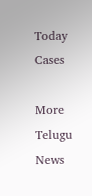Today Cases

More Telugu News